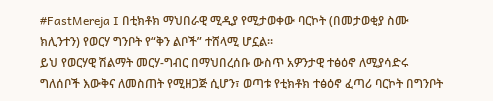#FastMereja I በቲክቶክ ማህበራዊ ሚዲያ የሚታወቀው ባርኮት (በመታወቂያ ስሙ ክሊንተን) የወርሃ ግንቦት የ“ቅን ልቦች” ተሸላሚ ሆኗል።
ይህ የወርሃዊ ሽልማት መርሃ-ግብር በማህበረሰቡ ውስጥ አዎንታዊ ተፅዕኖ ለሚያሳድሩ ግለሰቦች እውቅና ለመስጠት የሚዘጋጅ ሲሆን፣ ወጣቱ የቲክቶክ ተፅዕኖ ፈጣሪ ባርኮት በግንቦት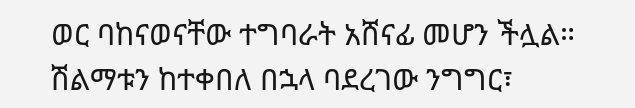ወር ባከናወናቸው ተግባራት አሸናፊ መሆን ችሏል። ሽልማቱን ከተቀበለ በኋላ ባደረገው ንግግር፣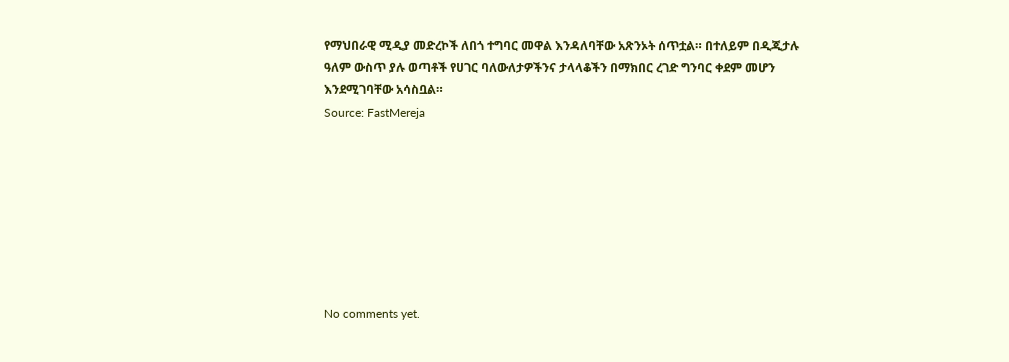የማህበራዊ ሚዲያ መድረኮች ለበጎ ተግባር መዋል እንዳለባቸው አጽንኦት ሰጥቷል። በተለይም በዲጂታሉ ዓለም ውስጥ ያሉ ወጣቶች የሀገር ባለውለታዎችንና ታላላቆችን በማክበር ረገድ ግንባር ቀደም መሆን እንደሚገባቸው አሳስቧል።
Source: FastMereja








No comments yet.